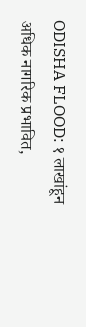ODISHA FLOOD: १ लाखांहून अधिक नागरिक प्रभावित,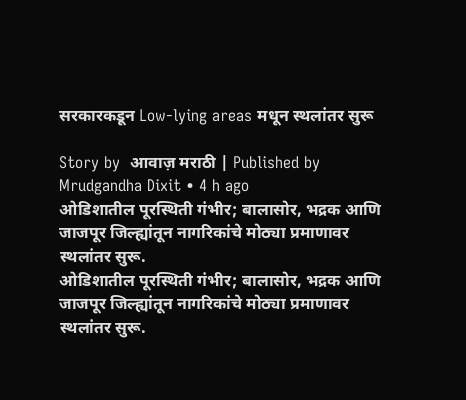सरकारकडून Low-lying areas मधून स्थलांतर सुरू

Story by  आवाज़ मराठी | Published by  Mrudgandha Dixit • 4 h ago
ओडिशातील पूरस्थिती गंभीर; बालासोर, भद्रक आणि जाजपूर जिल्ह्यांतून नागरिकांचे मोठ्या प्रमाणावर स्थलांतर सुरू.
ओडिशातील पूरस्थिती गंभीर; बालासोर, भद्रक आणि जाजपूर जिल्ह्यांतून नागरिकांचे मोठ्या प्रमाणावर स्थलांतर सुरू.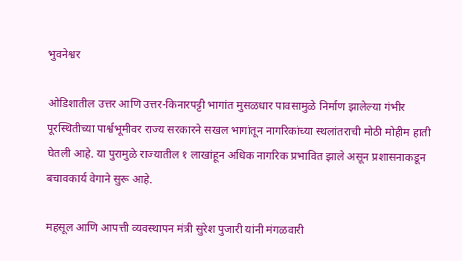भुवनेश्वर

ओडिशातील उत्तर आणि उत्तर-किनारपट्टी भागांत मुसळधार पावसामुळे निर्माण झालेल्या गंभीर पूरस्थितीच्या पार्श्वभूमीवर राज्य सरकारने सखल भागांतून नागरिकांच्या स्थलांतराची मोठी मोहीम हाती घेतली आहे. या पुरामुळे राज्यातील १ लाखांहून अधिक नागरिक प्रभावित झाले असून प्रशासनाकडून बचावकार्य वेगाने सुरू आहे.

महसूल आणि आपत्ती व्यवस्थापन मंत्री सुरेश पुजारी यांनी मंगळवारी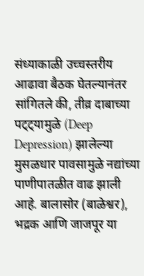संध्याकाळी उच्चस्तरीय आढावा बैठक घेतल्यानंतर सांगितले की, तीव्र दाबाच्या पट्ट्यामुळे (Deep Depression) झालेल्या मुसळधार पावसामुळे नद्यांच्या पाणीपातळीत वाढ झाली आहे. बालासोर (बाळेश्वर), भद्रक आणि जाजपूर या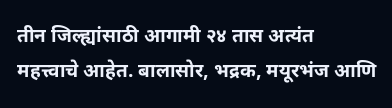तीन जिल्ह्यांसाठी आगामी २४ तास अत्यंत महत्त्वाचे आहेत. बालासोर, भद्रक, मयूरभंज आणि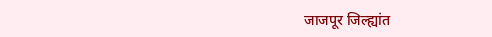जाजपूर जिल्ह्यांत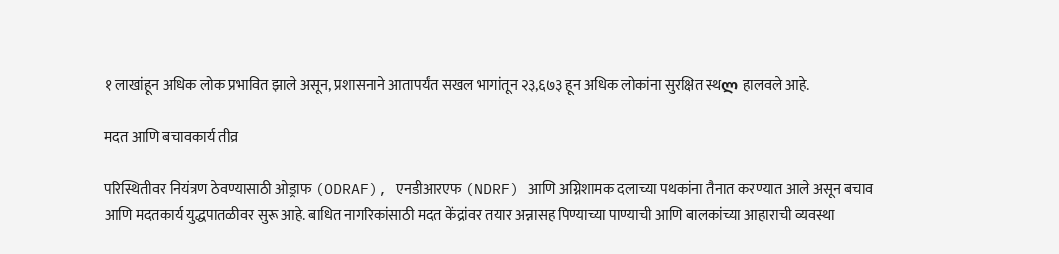१ लाखांहून अधिक लोक प्रभावित झाले असून, प्रशासनाने आतापर्यंत सखल भागांतून २३,६७३ हून अधिक लोकांना सुरक्षित स्थლ हालवले आहे.

मदत आणि बचावकार्य तीव्र

परिस्थितीवर नियंत्रण ठेवण्यासाठी ओड्राफ (ODRAF), एनडीआरएफ (NDRF) आणि अग्निशामक दलाच्या पथकांना तैनात करण्यात आले असून बचाव आणि मदतकार्य युद्धपातळीवर सुरू आहे. बाधित नागरिकांसाठी मदत केंद्रांवर तयार अन्नासह पिण्याच्या पाण्याची आणि बालकांच्या आहाराची व्यवस्था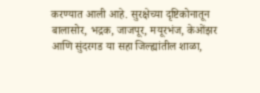करण्यात आली आहे. सुरक्षेच्या दृष्टिकोनातून बालासोर, भद्रक, जाजपूर, मयूरभंज, केओंझर आणि सुंदरगड या सहा जिल्ह्यांतील शाळा,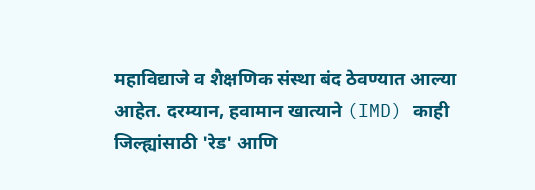महाविद्याजे व शैक्षणिक संस्था बंद ठेवण्यात आल्या आहेत. दरम्यान, हवामान खात्याने (IMD) काही जिल्ह्यांसाठी 'रेड' आणि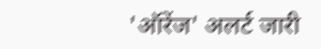'ऑरेंज' अलर्ट जारी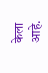केला आहे.